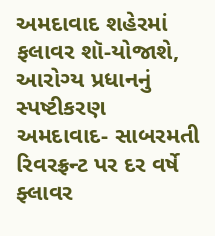અમદાવાદ શહેરમાં ફલાવર શૉ-યોજાશે, આરોગ્ય પ્રધાનનું સ્પષ્ટીકરણ
અમદાવાદ- સાબરમતી રિવરફ્રન્ટ પર દર વર્ષે ફ્લાવર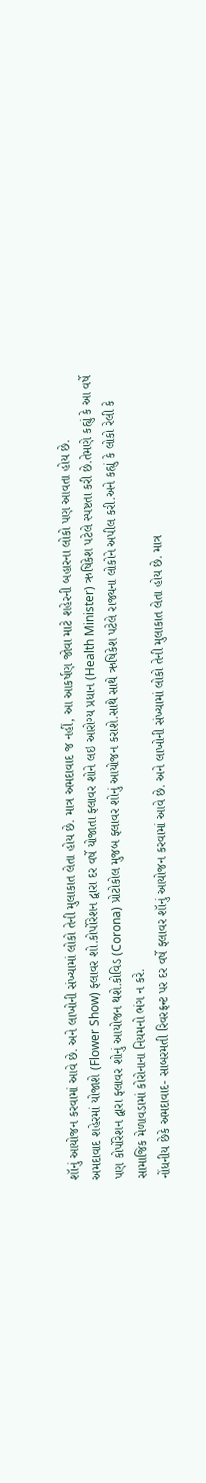શૉનું આયોજન કરવામાં આવે છે. અને લાખોની સંખ્યામાં લોકો તેની મુલાકાત લેતા હોય છે. માત્ર અમદાવાદ જ નહીં, આ આકર્ષણ જોવા માટે શહેરની બહારના લોકો પણ આવતા હોય છે.
અમદાવાદ શહેરમાં યોજાશે (Flower Show) ફ્લાવર શો.કોર્પોરેશન દ્વારા દર વર્ષે યોજાતા ફ્લાવર શોને લઇ આરોગ્ય પ્રધાન (Health Minister) ઋષિકેશ પટેલે સ્પષ્ટતા કરી છે.તેમણે કહ્યું કે આ વર્ષે પણ કોર્પોરેશન દ્વારા ફ્લાવર શોનું આયોજન થશે.કોવિડ (Corona) પ્રોટોકોલ મુજબ ફ્લાવર શોનું આયોજન કરાશે.સાથે સાથે ઋષિકેશ પટેલે રાજ્યના લોકોને અપીલ કરી.અને કહ્યું કે લોકો રેલી કે સામાજિક મેળાવડામાં કોરોનાના નિયમનો ભંગ ન કરે.
નોંધનીય છેકે અમદાવાદ- સાબરમતી રિવરફ્રન્ટ પર દર વર્ષે ફ્લાવર શૉનું આયોજન કરવામાં આવે છે. અને લાખોની સંખ્યામાં લોકો તેની મુલાકાત લેતા હોય છે. માત્ર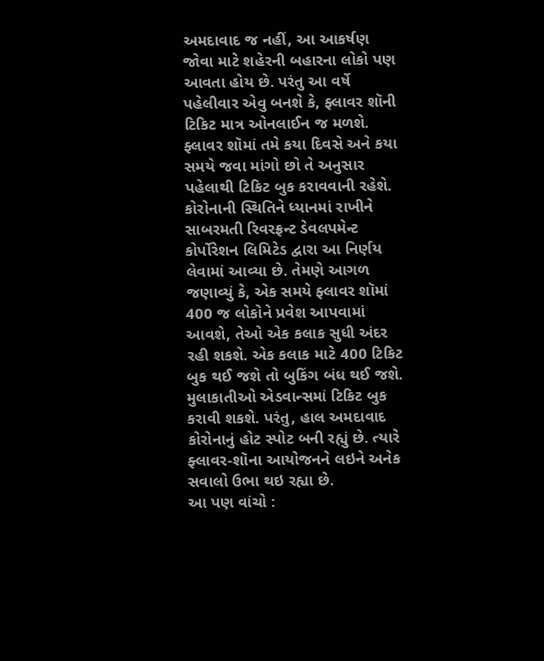અમદાવાદ જ નહીં, આ આકર્ષણ જોવા માટે શહેરની બહારના લોકો પણ આવતા હોય છે. પરંતુ આ વર્ષે પહેલીવાર એવુ બનશે કે, ફ્લાવર શૉની ટિકિટ માત્ર ઓનલાઈન જ મળશે. ફ્લાવર શૉમાં તમે કયા દિવસે અને કયા સમયે જવા માંગો છો તે અનુસાર પહેલાથી ટિકિટ બુક કરાવવાની રહેશે.
કોરોનાની સ્થિતિને ધ્યાનમાં રાખીને સાબરમતી રિવરફ્રન્ટ ડેવલપમેન્ટ કોર્પોરેશન લિમિટેડ દ્વારા આ નિર્ણય લેવામાં આવ્યા છે. તેમણે આગળ જણાવ્યું કે, એક સમયે ફ્લાવર શૉમાં 400 જ લોકોને પ્રવેશ આપવામાં આવશે, તેઓ એક કલાક સુધી અંદર રહી શકશે. એક કલાક માટે 400 ટિકિટ બુક થઈ જશે તો બુકિંગ બંધ થઈ જશે. મુલાકાતીઓ એડવાન્સમાં ટિકિટ બુક કરાવી શકશે. પરંતુ, હાલ અમદાવાદ કોરોનાનું હોટ સ્પોટ બની રહ્યું છે. ત્યારે ફ્લાવર-શૉના આયોજનને લઇને અનેક સવાલો ઉભા થઇ રહ્યા છે.
આ પણ વાંચો :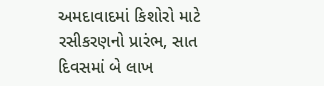અમદાવાદમાં કિશોરો માટે રસીકરણનો પ્રારંભ, સાત દિવસમાં બે લાખ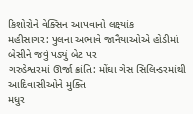કિશોરોને વેક્સિન આપવાનો લક્ષ્યાંક
મહીસાગર: પુલના અભાવે જાનૈયાઓએ હોડીમાં બેસીને જવું પડ્યું બેટ પર
ગરુડેશ્વરમાં ઊર્જા ક્રાંતિ: મોંઘા ગેસ સિલિન્ડરમાંથી આદિવાસીઓને મુક્તિ
મધુર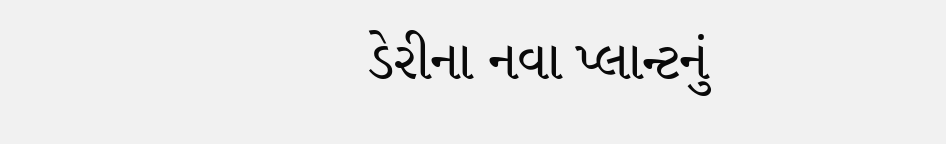ડેરીના નવા પ્લાન્ટનું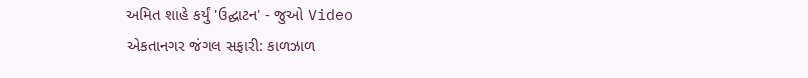અમિત શાહે કર્યું 'ઉદ્ઘાટન' - જુઓ Video
એકતાનગર જંગલ સફારી: કાળઝાળ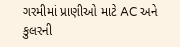ગરમીમાં પ્રાણીઓ માટે AC અને કુલરની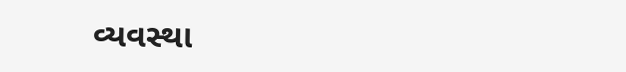વ્યવસ્થા